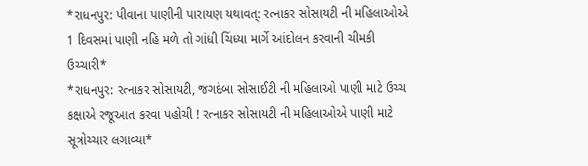*રાધનપુર: પીવાના પાણીની પારાયણ યથાવત્: રત્નાકર સોસાયટી ની મહિલાઓએ 1 દિવસમાં પાણી નહિ મળે તો ગાંધી ચિંધ્યા માર્ગે આંદોલન કરવાની ચીમકી ઉચ્ચારી*
*રાધનપુર: રત્નાકર સોસાયટી, જગદંબા સોસાઈટી ની મહિલાઓ પાણી માટે ઉચ્ચ કક્ષાએ રજૂઆત કરવા પહોચી ! રત્નાકર સોસાયટી ની મહિલાઓએ પાણી માટે સૂત્રોચ્ચાર લગાવ્યા*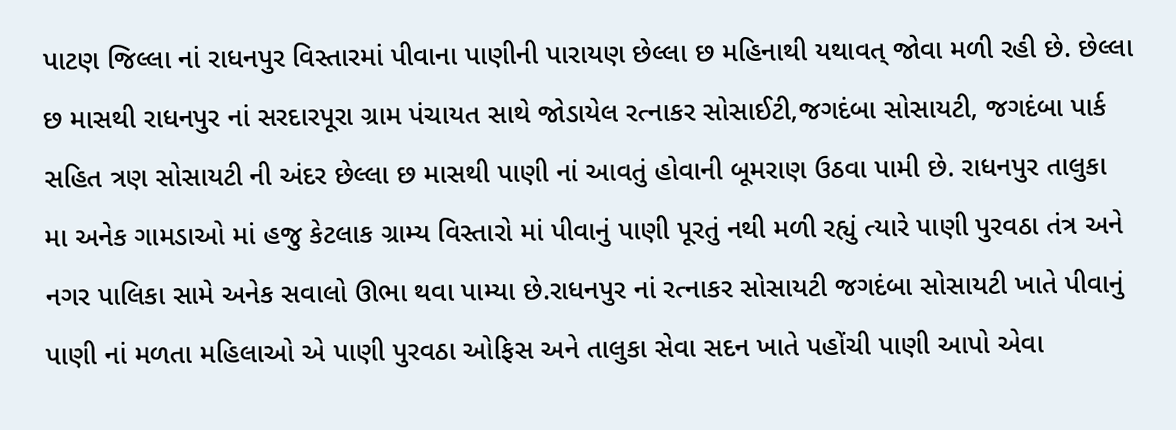પાટણ જિલ્લા નાં રાધનપુર વિસ્તારમાં પીવાના પાણીની પારાયણ છેલ્લા છ મહિનાથી યથાવત્ જોવા મળી રહી છે. છેલ્લા છ માસથી રાધનપુર નાં સરદારપૂરા ગ્રામ પંચાયત સાથે જોડાયેલ રત્નાકર સોસાઈટી,જગદંબા સોસાયટી, જગદંબા પાર્ક સહિત ત્રણ સોસાયટી ની અંદર છેલ્લા છ માસથી પાણી નાં આવતું હોવાની બૂમરાણ ઉઠવા પામી છે. રાધનપુર તાલુકા મા અનેક ગામડાઓ માં હજુ કેટલાક ગ્રામ્ય વિસ્તારો માં પીવાનું પાણી પૂરતું નથી મળી રહ્યું ત્યારે પાણી પુરવઠા તંત્ર અને નગર પાલિકા સામે અનેક સવાલો ઊભા થવા પામ્યા છે.રાધનપુર નાં રત્નાકર સોસાયટી જગદંબા સોસાયટી ખાતે પીવાનું પાણી નાં મળતા મહિલાઓ એ પાણી પુરવઠા ઓફિસ અને તાલુકા સેવા સદન ખાતે પહોંચી પાણી આપો એવા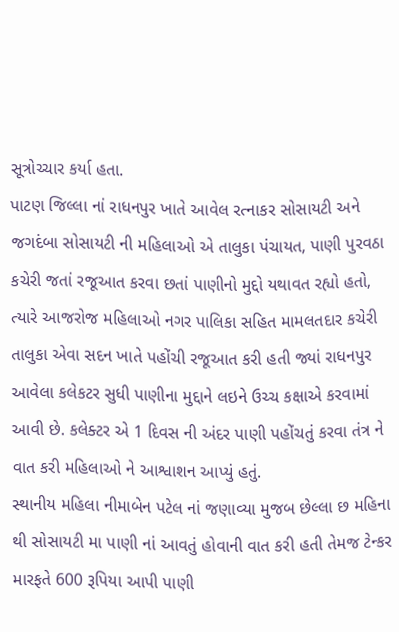સૂત્રોચ્ચાર કર્યા હતા.
પાટણ જિલ્લા નાં રાધનપુર ખાતે આવેલ રત્નાકર સોસાયટી અને જગદંબા સોસાયટી ની મહિલાઓ એ તાલુકા પંચાયત, પાણી પુરવઠા કચેરી જતાં રજૂઆત કરવા છતાં પાણીનો મુદ્દો યથાવત રહ્યો હતો, ત્યારે આજરોજ મહિલાઓ નગર પાલિકા સહિત મામલતદાર કચેરી તાલુકા એવા સદન ખાતે પહોંચી રજૂઆત કરી હતી જ્યાં રાધનપુર આવેલા કલેકટર સુધી પાણીના મુદ્દાને લઇને ઉચ્ચ કક્ષાએ કરવામાં આવી છે. કલેક્ટર એ 1 દિવસ ની અંદર પાણી પહોંચતું કરવા તંત્ર ને વાત કરી મહિલાઓ ને આશ્વાશન આપ્યું હતું.
સ્થાનીય મહિલા નીમાબેન પટેલ નાં જણાવ્યા મુજબ છેલ્લા છ મહિના થી સોસાયટી મા પાણી નાં આવતું હોવાની વાત કરી હતી તેમજ ટેન્કર મારફતે 600 રૂપિયા આપી પાણી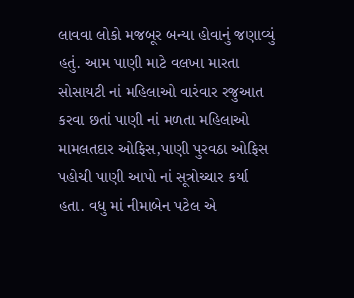લાવવા લોકો મજબૂર બન્યા હોવાનું જણાવ્યું હતું. આમ પાણી માટે વલખા મારતા સોસાયટી નાં મહિલાઓ વારંવાર રજુઆત કરવા છતાં પાણી નાં મળતા મહિલાઓ મામલતદાર ઓફિસ,પાણી પુરવઠા ઓફિસ પહોચી પાણી આપો નાં સૂત્રોચ્ચાર કર્યા હતા. વધુ માં નીમાબેન પટેલ એ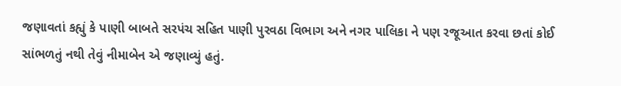જણાવતાં કહ્યું કે પાણી બાબતે સરપંચ સહિત પાણી પુરવઠા વિભાગ અને નગર પાલિકા ને પણ રજૂઆત કરવા છતાં કોઈ સાંભળતું નથી તેવું નીમાબેન એ જણાવ્યું હતું.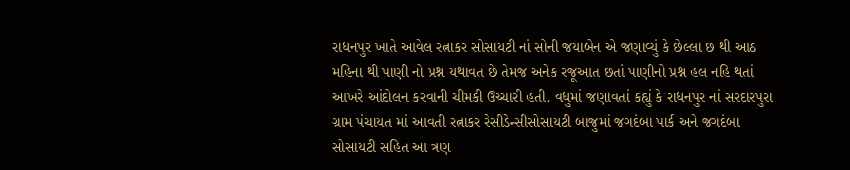રાધનપુર ખાતે આવેલ રત્નાકર સોસાયટી નાં સોની જયાબેન એ જણાવ્યું કે છેલ્લા છ થી આઠ મહિના થી પાણી નો પ્રશ્ન યથાવત છે તેમજ અનેક રજૂઆત છતાં પાણીનો પ્રશ્ન હલ નહિ થતાં આખરે આંદોલન કરવાની ચીમકી ઉચ્ચારી હતી. વધુમાં જણાવતાં કહ્યું કે રાધનપુર નાં સરદારપુરા ગ્રામ પંચાયત માં આવતી રત્નાકર રેસીડેન્સીસોસાયટી બાજુમાં જગદંબા પાર્ક અને જગદંબા સોસાયટી સહિત આ ત્રણ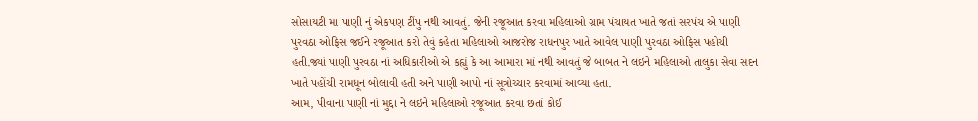સોસાયટી મા પાણી નું એકપણ ટીંપુ નથી આવતું. જેની રજૂઆત કરવા મહિલાઓ ગ્રામ પંચાયત ખાતે જતાં સરપંચ એ પાણી પુરવઠા ઓફિસ જઈને રજૂઆત કરો તેવું કહેતા મહિલાઓ આજરોજ રાધનપુર ખાતે આવેલ પાણી પુરવઠા ઓફિસ પહોચી હતી.જ્યાં પાણી પુરવઠા નાં અધિકારીઓ એ કહ્યું કે આ આમારા માં નથી આવતું જે બાબત ને લઇને મહિલાઓ તાલુકા સેવા સદન ખાતે પહોંચી રામધૂન બોલાવી હતી અને પાણી આપો નાં સૂત્રોચ્ચાર કરવામાં આવ્યા હતા.
આમ, પીવાના પાણી નાં મુદ્દા ને લઇને મહિલાઓ રજૂઆત કરવા છતાં કોઈ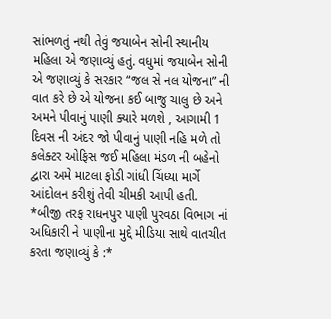સાંભળતું નથી તેવું જયાબેન સોની સ્થાનીય મહિલા એ જણાવ્યું હતું. વધુમાં જયાબેન સોની એ જણાવ્યું કે સરકાર “જલ સે નલ યોજના” ની વાત કરે છે એ યોજના કઈ બાજુ ચાલુ છે અને અમને પીવાનું પાણી ક્યારે મળશે , આગામી 1 દિવસ ની અંદર જો પીવાનું પાણી નહિ મળે તો કલેક્ટર ઓફિસ જઈ મહિલા મંડળ ની બહેનો દ્વારા અમે માટલા ફોડી ગાંધી ચિંધ્યા માર્ગે આંદોલન કરીશું તેવી ચીમકી આપી હતી.
*બીજી તરફ રાધનપુર પાણી પુરવઠા વિભાગ નાં અધિકારી ને પાણીના મુદ્દે મીડિયા સાથે વાતચીત કરતા જણાવ્યું કે :*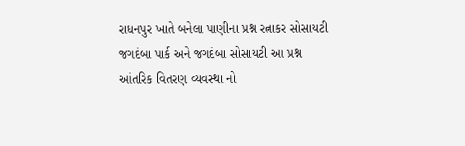રાધનપુર ખાતે બનેલા પાણીના પ્રશ્ન રત્નાકર સોસાયટી જગદંબા પાર્ક અને જગદંબા સોસાયટી આ પ્રશ્ન આંતરિક વિતરણ વ્યવસ્થા નો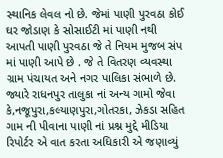સ્થાનિક લેવલ નો છે. જેમાં પાણી પુરવઠા કોઈ ઘર જોડાણ કે સોસાઈટી માં પાણી નથી આપતી પાણી પુરવઠા જે તે નિયમ મુજબ સંપ માં પાણી આપે છે . જે તે વિતરણ વ્યવસ્થા ગ્રામ પંચાયત અને નગર પાલિકા સંભાળે છે. જ્યારે રાધનપુર તાલુકા નાં અન્ય ગામો જેવા કે,નજૂપુરા,કલ્યાણપુરા,ગોતરકા, ઝેકડા સહિત ગામ ની પીવાના પાણી નાં પ્રશ્ન મુદ્દે મીડિયા રિપોર્ટર એ વાત કરતા અધિકારી એ જણાવ્યું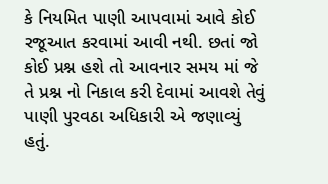કે નિયમિત પાણી આપવામાં આવે કોઈ રજૂઆત કરવામાં આવી નથી. છતાં જો કોઈ પ્રશ્ન હશે તો આવનાર સમય માં જે તે પ્રશ્ન નો નિકાલ કરી દેવામાં આવશે તેવું પાણી પુરવઠા અધિકારી એ જણાવ્યું હતું.